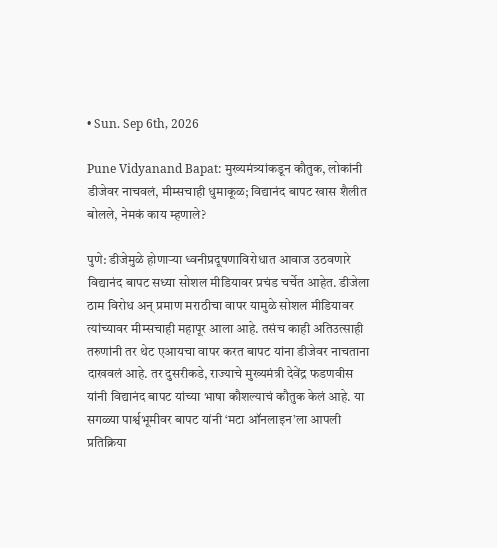• Sun. Sep 6th, 2026

Pune Vidyanand Bapat: मुख्यमंत्र्यांकडून कौतुक, लोकांनी डीजेवर नाचवलं, मीम्सचाही धुमाकूळ; विद्यानंद बापट खास शैलीत बोलले, नेमकं काय म्हणाले?

पुणे: डीजेमुळे होणार्‍या ध्वनीप्रदूषणाविरोधात आवाज उठवणारे विद्यानंद बापट सध्या सोशल मीडियावर प्रचंड चर्चेत आहेत. डीजेला ठाम विरोध अन् प्रमाण मराठीचा वापर यामुळे सोशल मीडियावर त्यांच्यावर मीम्सचाही महापूर आला आहे. तसंच काही अतिउत्साही तरुणांनी तर थेट एआयचा वापर करत बापट यांना डीजेवर नाचताना दाखवलं आहे. तर दुसरीकडे, राज्याचे मुख्यमंत्री देवेंद्र फडणवीस यांनी विद्यानंद बापट यांच्या भाषा कौशल्याचं कौतुक केलं आहे. या सगळ्या पार्श्वभूमीवर बापट यांनी ‘मटा ऑनलाइन’ला आपली प्रतिक्रिया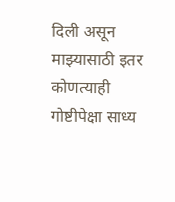दिली असून माझ्यासाठी इतर कोणत्याही गोष्टीपेक्षा साध्य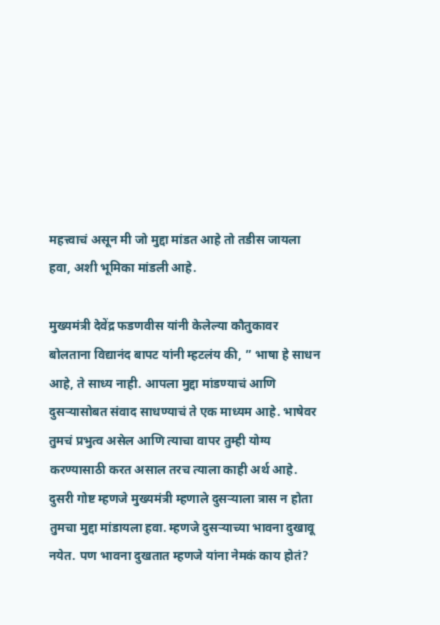महत्त्वाचं असून मी जो मुद्दा मांडत आहे तो तडीस जायला हवा, अशी भूमिका मांडली आहे.

मुख्यमंत्री देवेंद्र फडणवीस यांनी केलेल्या कौतुकावर बोलताना विद्यानंद बापट यांनी म्हटलंय की, ” भाषा हे साधन आहे, ते साध्य नाही. आपला मुद्दा मांडण्याचं आणि दुसऱ्यासोबत संवाद साधण्याचं ते एक माध्यम आहे. भाषेवर तुमचं प्रभुत्व असेल आणि त्याचा वापर तुम्ही योग्य करण्यासाठी करत असाल तरच त्याला काही अर्थ आहे. दुसरी गोष्ट म्हणजे मुख्यमंत्री म्हणाले दुसऱ्याला त्रास न होता तुमचा मुद्दा मांडायला हवा. म्हणजे दुसऱ्याच्या भावना दुखावू नयेत. पण भावना दुखतात म्हणजे यांना नेमकं काय होतं?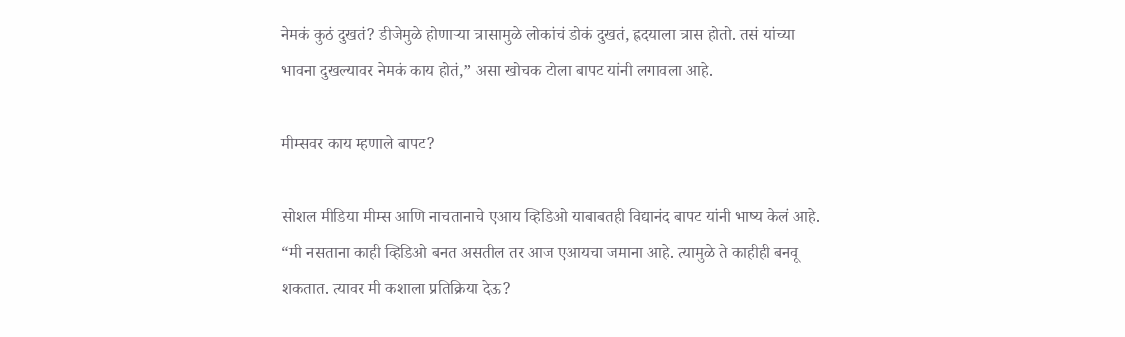नेमकं कुठं दुखतं? डीजेमुळे होणाऱ्या त्रासामुळे लोकांचं डोकं दुखतं, ह्रदयाला त्रास होतो. तसं यांच्या भावना दुखल्यावर नेमकं काय होतं,” असा खोचक टोला बापट यांनी लगावला आहे.

मीम्सवर काय म्हणाले बापट?

सोशल मीडिया मीम्स आणि नाचतानाचे एआय व्हिडिओ याबाबतही विद्यानंद बापट यांनी भाष्य केलं आहे. “मी नसताना काही व्हिडिओ बनत असतील तर आज एआयचा जमाना आहे. त्यामुळे ते काहीही बनवू शकतात. त्यावर मी कशाला प्रतिक्रिया देऊ?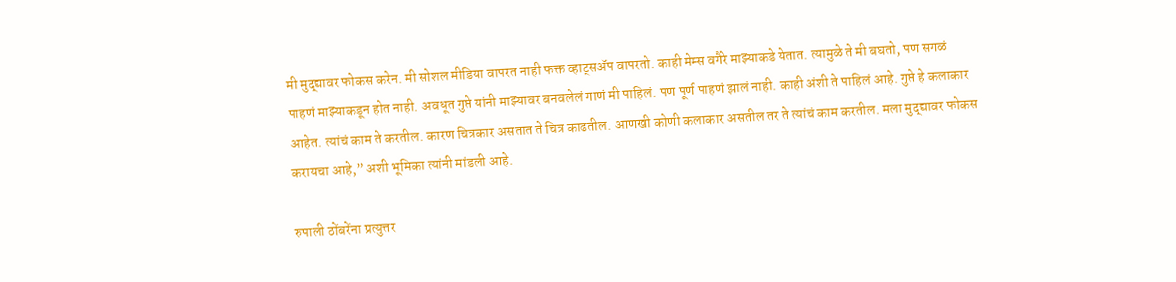मी मुद्द्यावर फोकस करेन. मी सोशल मीडिया वापरत नाही फक्त व्हाट्सॲप वापरतो. काही मेम्स वगैरे माझ्याकडे येतात. त्यामुळे ते मी बघतो, पण सगळं पाहणं माझ्याकडून होत नाही. अवधूत गुप्ते यांनी माझ्यावर बनवलेलं गाणं मी पाहिलं. पण पूर्ण पाहणं झालं नाही. काही अंशी ते पाहिलं आहे. गुप्ते हे कलाकार आहेत. त्यांचं काम ते करतील. कारण चित्रकार असतात ते चित्र काढतील. आणखी कोणी कलाकार असतील तर ते त्यांचं काम करतील. मला मुद्द्यावर फोकस करायचा आहे,” अशी भूमिका त्यांनी मांडली आहे.

रुपाली ठोंबरेंना प्रत्युत्तर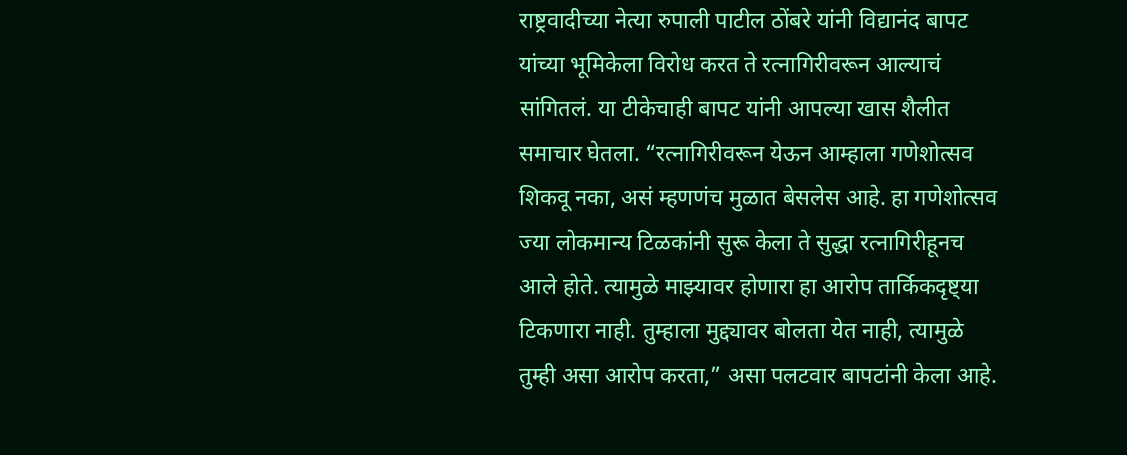राष्ट्रवादीच्या नेत्या रुपाली पाटील ठोंबरे यांनी विद्यानंद बापट यांच्या भूमिकेला विरोध करत ते रत्नागिरीवरून आल्याचं सांगितलं. या टीकेचाही बापट यांनी आपल्या खास शैलीत समाचार घेतला. “रत्नागिरीवरून येऊन आम्हाला गणेशोत्सव शिकवू नका, असं म्हणणंच मुळात बेसलेस आहे. हा गणेशोत्सव ज्या लोकमान्य टिळकांनी सुरू केला ते सुद्धा रत्नागिरीहूनच आले होते. त्यामुळे माझ्यावर होणारा हा आरोप तार्किकदृष्ट्या टिकणारा नाही. तुम्हाला मुद्द्यावर बोलता येत नाही, त्यामुळे तुम्ही असा आरोप करता,” असा पलटवार बापटांनी केला आहे.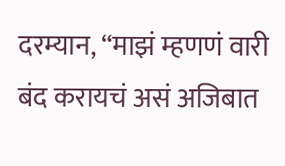दरम्यान, “माझं म्हणणं वारी बंद करायचं असं अजिबात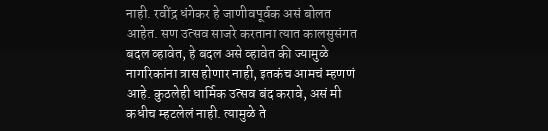नाही. रवींद्र धंगेकर हे जाणीवपूर्वक असं बोलत आहेत. सण उत्सव साजरे करताना त्यात कालसुसंगत बदल व्हावेत, हे बदल असे व्हावेत की ज्यामुळे नागरिकांना त्रास होणार नाही, इतकंच आमचं म्हणणं आहे. कुठलेही धार्मिक उत्सव बंद करावे, असं मी कधीच म्हटलेलं नाही. त्यामुळे ते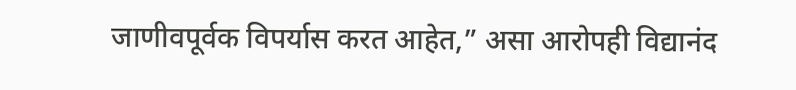जाणीवपूर्वक विपर्यास करत आहेत,” असा आरोपही विद्यानंद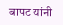बापट यांनी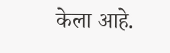केला आहे.